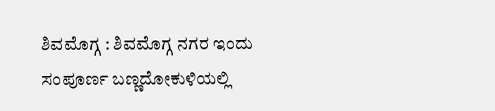ಶಿವಮೊಗ್ಗ : ಶಿವಮೊಗ್ಗ ನಗರ ಇಂದು ಸಂಪೂರ್ಣ ಬಣ್ಣದೋಕುಳಿಯಲ್ಲಿ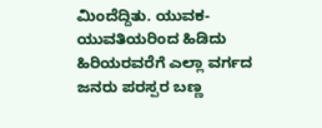ಮಿಂದೆದ್ದಿತು. ಯುವಕ-ಯುವತಿಯರಿಂದ ಹಿಡಿದು ಹಿರಿಯರವರೆಗೆ ಎಲ್ಲಾ ವರ್ಗದ ಜನರು ಪರಸ್ಪರ ಬಣ್ಣ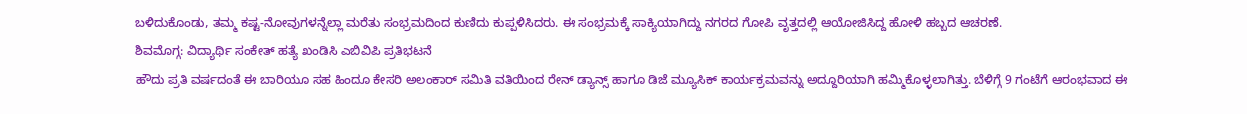ಬಳಿದುಕೊಂಡು, ತಮ್ಮ ಕಷ್ಟ-ನೋವುಗಳನ್ನೆಲ್ಲಾ ಮರೆತು ಸಂಭ್ರಮದಿಂದ ಕುಣಿದು ಕುಪ್ಪಳಿಸಿದರು. ಈ ಸಂಭ್ರಮಕ್ಕೆ ಸಾಕ್ಯಿಯಾಗಿದ್ದು ನಗರದ ಗೋಪಿ ವೃತ್ತದಲ್ಲಿ ಆಯೋಜಿಸಿದ್ದ ಹೋಳಿ ಹಬ್ಬದ ಆಚರಣೆ.
ಶಿವಮೊಗ್ಗ: ವಿದ್ಯಾರ್ಥಿ ಸಂಕೇತ್ ಹತ್ಯೆ ಖಂಡಿಸಿ ಎಬಿವಿಪಿ ಪ್ರತಿಭಟನೆ
ಹೌದು ಪ್ರತಿ ವರ್ಷದಂತೆ ಈ ಬಾರಿಯೂ ಸಹ ಹಿಂದೂ ಕೇಸರಿ ಅಲಂಕಾರ್ ಸಮಿತಿ ವತಿಯಿಂದ ರೇನ್ ಡ್ಯಾನ್ಸ್ ಹಾಗೂ ಡಿಜೆ ಮ್ಯೂಸಿಕ್ ಕಾರ್ಯಕ್ರಮವನ್ನು ಅದ್ದೂರಿಯಾಗಿ ಹಮ್ಮಿಕೊಳ್ಳಲಾಗಿತ್ತು. ಬೆಳಿಗ್ಗೆ 9 ಗಂಟೆಗೆ ಆರಂಭವಾದ ಈ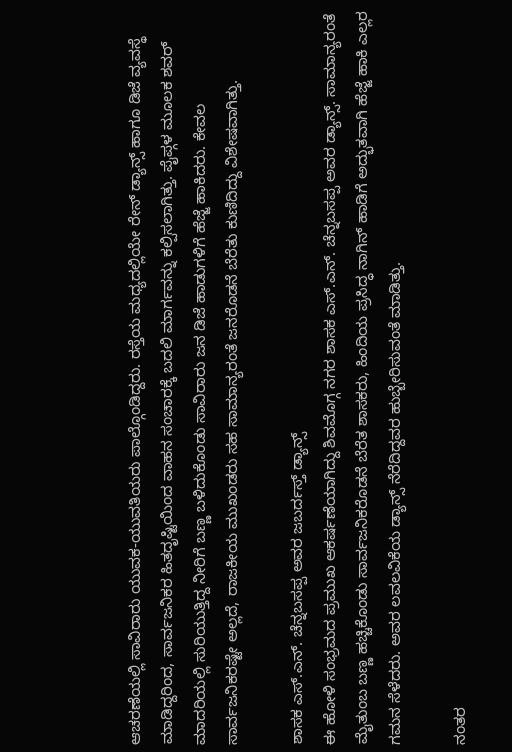ಆಚರಣೆಯಲ್ಲಿ ಸಾವಿರಾರು ಯುವಕ-ಯುವತಿಯರು ಪಾಲ್ಗೊಂಡಿದ್ದರು. ರಸ್ತೆಯ ಮಧ್ಯದಲ್ಲಿಯೇ ರೇನ್ ಡ್ಯಾನ್ಸ್ ಹಾಗೂ ಡಿಜೆ ವ್ಯವಸ್ಥೆ ಮಾಡಿದ್ದರಿಂದ, ಸಾರ್ವಜನಿಕರ ಹಿತದೃಷ್ಟಿಯಿಂದ ವಾಹನ ಸಂಚಾರಕ್ಕೆ ಬದಲಿ ಮಾರ್ಗವನ್ನು ಕಲ್ಪಿಸಲಾಗಿತ್ತು. ಪೈಪ್ಗಳ ಮೂಲಕ ಶವರ್ ಮಾದರಿಯಲ್ಲಿ ಸುರಿಯುತ್ತಿದ್ದ ನೀರಿಗೆ ಬಣ್ಣ ಬಳಿದುಕೊಂಡು ಸಾವಿರಾರು ಜನ ಡಿಜೆ ಹಾಡುಗಳಿಗೆ ಹೆಜ್ಜೆ ಹಾಕಿದರು. ಕೇವಲ ಸಾರ್ವಜನಿಕರಷ್ಟೇ ಅಲ್ಲದೆ, ರಾಜಕೀಯ ಮುಖಂಡರು ಸಹ ಸಾಮಾನ್ಯರಂತೆ ಜನರೊಡನೆ ಬೆರೆತು ಕುಣಿದಿದ್ದು ವಿಶೇಷವಾಗಿತ್ತು.

ಶಾಸಕ ಎಸ್.ಎನ್. ಚೆನ್ನಬಸಪ್ಪ ಅವರ ಜಬರ್ದಸ್ತ್ ಡ್ಯಾನ್ಸ್
ಈ ಹೋಳಿ ಸಂಭ್ರಮದ ಪ್ರಮುಖ ಆಕರ್ಷಣೆಯಾಗಿದ್ದು ಶಿವಮೊಗ್ಗ ನಗರ ಶಾಸಕ ಎಸ್.ಎನ್. ಚೆನ್ನಬಸಪ್ಪ ಅವರ ಡ್ಯಾನ್ಸ್. ಸಾಮಾನ್ಯರಂತೆ ಮೈತುಂಬ ಬಣ್ಣ ಹಚ್ಚಿಕೊಂಡು ಸಾರ್ವಜನಿಕರೊಡನೆ ಬೆರೆತ ಶಾಸಕರು, ಹಿಂದಿಯ ಪ್ರಸಿದ್ಧ ನಾಗಿನ್ ಹಾಡಿಗೆ ಅದ್ಭುತವಾಗಿ ಹೆಜ್ಜೆ ಹಾಕಿ ಎಲ್ಲರ ಗಮನ ಸೆಳೆದರು. ಅವರ ಲವಲವಿಕೆಯ ಡ್ಯಾನ್ಸ್ ನೆರೆದಿದ್ದವರ ಹುಬ್ಬೇರಿಸುವಂತೆ ಮಾಡಿತ್ತು.

ನಂತರ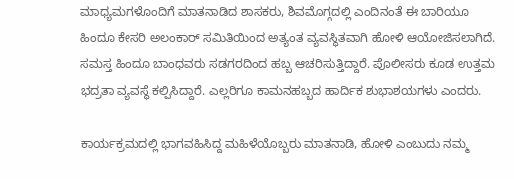ಮಾಧ್ಯಮಗಳೊಂದಿಗೆ ಮಾತನಾಡಿದ ಶಾಸಕರು, ಶಿವಮೊಗ್ಗದಲ್ಲಿ ಎಂದಿನಂತೆ ಈ ಬಾರಿಯೂ ಹಿಂದೂ ಕೇಸರಿ ಅಲಂಕಾರ್ ಸಮಿತಿಯಿಂದ ಅತ್ಯಂತ ವ್ಯವಸ್ಥಿತವಾಗಿ ಹೋಳಿ ಆಯೋಜಿಸಲಾಗಿದೆ. ಸಮಸ್ತ ಹಿಂದೂ ಬಾಂಧವರು ಸಡಗರದಿಂದ ಹಬ್ಬ ಆಚರಿಸುತ್ತಿದ್ದಾರೆ. ಪೊಲೀಸರು ಕೂಡ ಉತ್ತಮ ಭದ್ರತಾ ವ್ಯವಸ್ಥೆ ಕಲ್ಪಿಸಿದ್ದಾರೆ. ಎಲ್ಲರಿಗೂ ಕಾಮನಹಬ್ಬದ ಹಾರ್ದಿಕ ಶುಭಾಶಯಗಳು ಎಂದರು.

ಕಾರ್ಯಕ್ರಮದಲ್ಲಿ ಭಾಗವಹಿಸಿದ್ದ ಮಹಿಳೆಯೊಬ್ಬರು ಮಾತನಾಡಿ, ಹೋಳಿ ಎಂಬುದು ನಮ್ಮ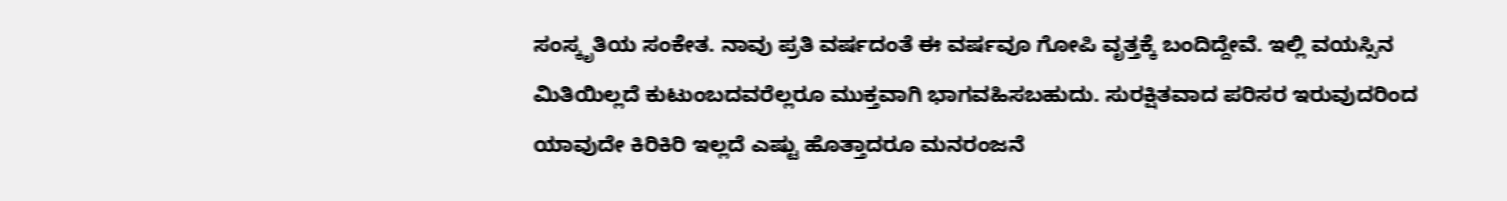ಸಂಸ್ಕೃತಿಯ ಸಂಕೇತ. ನಾವು ಪ್ರತಿ ವರ್ಷದಂತೆ ಈ ವರ್ಷವೂ ಗೋಪಿ ವೃತ್ತಕ್ಕೆ ಬಂದಿದ್ದೇವೆ. ಇಲ್ಲಿ ವಯಸ್ಸಿನ ಮಿತಿಯಿಲ್ಲದೆ ಕುಟುಂಬದವರೆಲ್ಲರೂ ಮುಕ್ತವಾಗಿ ಭಾಗವಹಿಸಬಹುದು. ಸುರಕ್ಷಿತವಾದ ಪರಿಸರ ಇರುವುದರಿಂದ ಯಾವುದೇ ಕಿರಿಕಿರಿ ಇಲ್ಲದೆ ಎಷ್ಟು ಹೊತ್ತಾದರೂ ಮನರಂಜನೆ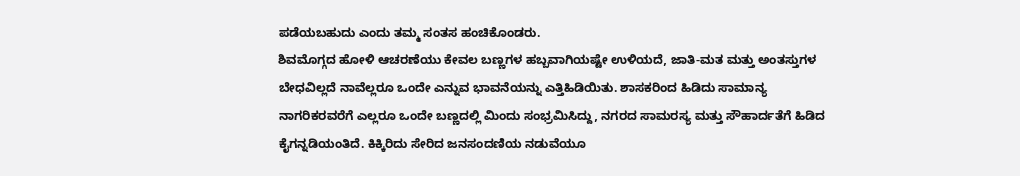ಪಡೆಯಬಹುದು ಎಂದು ತಮ್ಮ ಸಂತಸ ಹಂಚಿಕೊಂಡರು.
ಶಿವಮೊಗ್ಗದ ಹೋಳಿ ಆಚರಣೆಯು ಕೇವಲ ಬಣ್ಣಗಳ ಹಬ್ಬವಾಗಿಯಷ್ಟೇ ಉಳಿಯದೆ, ಜಾತಿ-ಮತ ಮತ್ತು ಅಂತಸ್ತುಗಳ ಬೇಧವಿಲ್ಲದೆ ನಾವೆಲ್ಲರೂ ಒಂದೇ ಎನ್ನುವ ಭಾವನೆಯನ್ನು ಎತ್ತಿಹಿಡಿಯಿತು. ಶಾಸಕರಿಂದ ಹಿಡಿದು ಸಾಮಾನ್ಯ ನಾಗರಿಕರವರೆಗೆ ಎಲ್ಲರೂ ಒಂದೇ ಬಣ್ಣದಲ್ಲಿ ಮಿಂದು ಸಂಭ್ರಮಿಸಿದ್ದು, ನಗರದ ಸಾಮರಸ್ಯ ಮತ್ತು ಸೌಹಾರ್ದತೆಗೆ ಹಿಡಿದ ಕೈಗನ್ನಡಿಯಂತಿದೆ. ಕಿಕ್ಕಿರಿದು ಸೇರಿದ ಜನಸಂದಣಿಯ ನಡುವೆಯೂ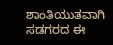ಶಾಂತಿಯುತವಾಗಿ ಸಡಗರದ ಈ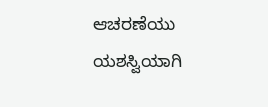ಆಚರಣೆಯು ಯಶಸ್ವಿಯಾಗಿ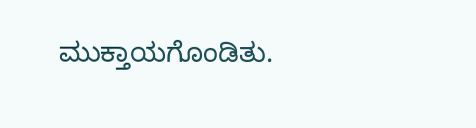ಮುಕ್ತಾಯಗೊಂಡಿತು.